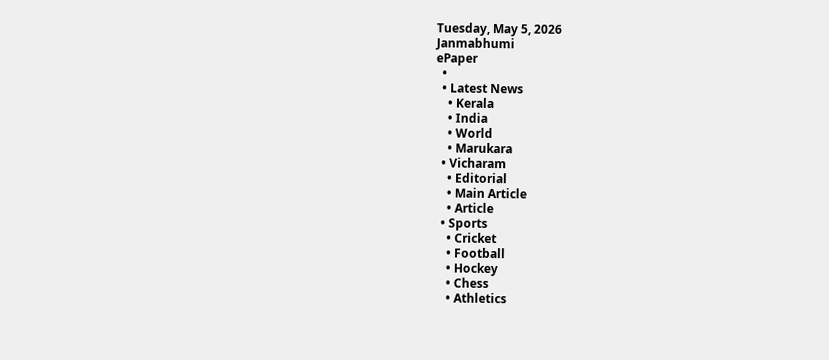Tuesday, May 5, 2026
Janmabhumi
ePaper
  •
  • Latest News
    • Kerala
    • India
    • World
    • Marukara
  • Vicharam
    • Editorial
    • Main Article
    • Article
  • Sports
    • Cricket
    • Football
    • Hockey
    • Chess
    • Athletics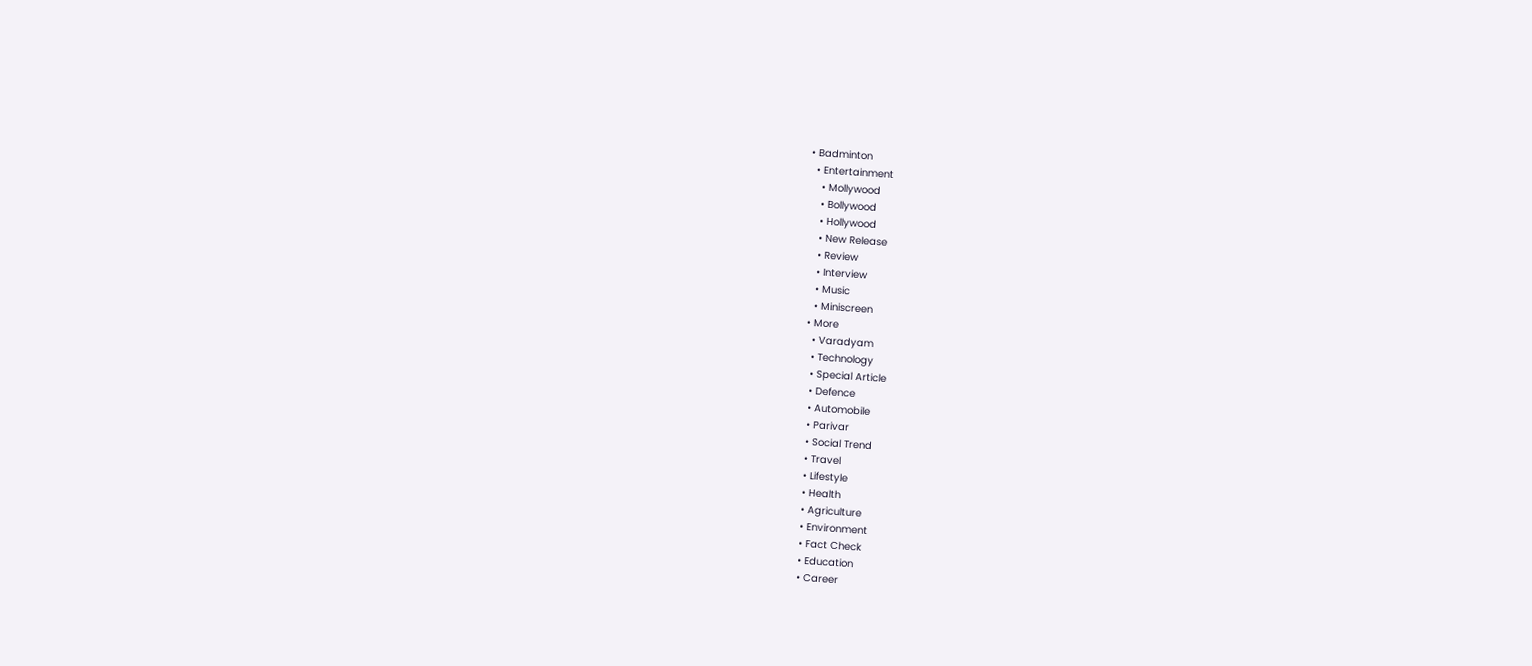• Badminton
  • Entertainment
    • Mollywood
    • Bollywood
    • Hollywood
    • New Release
    • Review
    • Interview
    • Music
    • Miniscreen
  • More
    • Varadyam
    • Technology
    • Special Article
    • Defence
    • Automobile
    • Parivar
    • Social Trend
    • Travel
    • Lifestyle
    • Health
    • Agriculture
    • Environment
    • Fact Check
    • Education
    • Career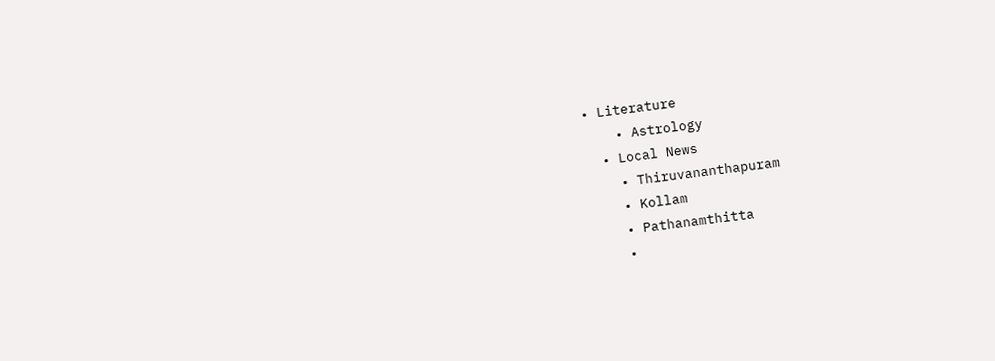• Literature
    • Astrology
  • Local News
    • Thiruvananthapuram
    • Kollam
    • Pathanamthitta
    •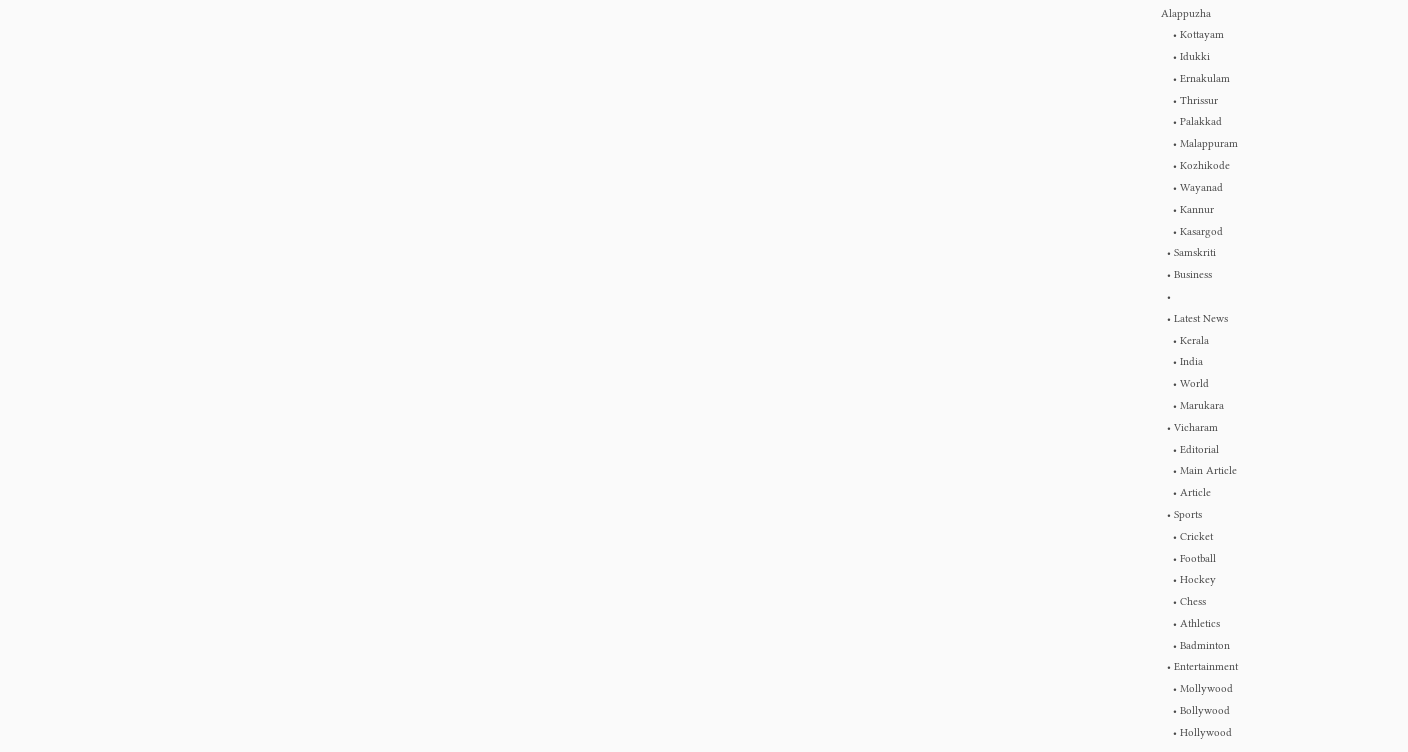Alappuzha
    • Kottayam
    • Idukki
    • Ernakulam
    • Thrissur
    • Palakkad
    • Malappuram
    • Kozhikode
    • Wayanad
    • Kannur
    • Kasargod
  • Samskriti
  • Business
  •
  • Latest News
    • Kerala
    • India
    • World
    • Marukara
  • Vicharam
    • Editorial
    • Main Article
    • Article
  • Sports
    • Cricket
    • Football
    • Hockey
    • Chess
    • Athletics
    • Badminton
  • Entertainment
    • Mollywood
    • Bollywood
    • Hollywood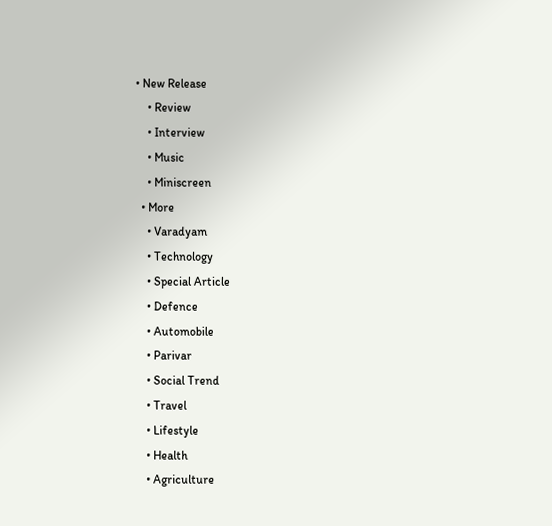• New Release
    • Review
    • Interview
    • Music
    • Miniscreen
  • More
    • Varadyam
    • Technology
    • Special Article
    • Defence
    • Automobile
    • Parivar
    • Social Trend
    • Travel
    • Lifestyle
    • Health
    • Agriculture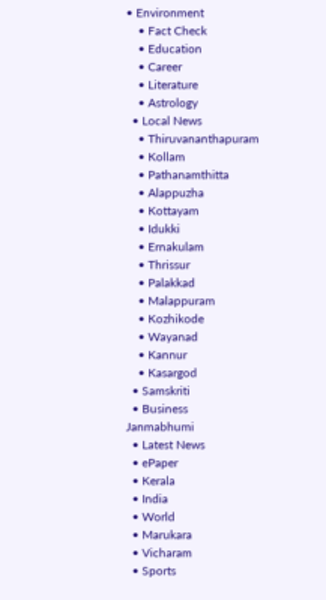• Environment
    • Fact Check
    • Education
    • Career
    • Literature
    • Astrology
  • Local News
    • Thiruvananthapuram
    • Kollam
    • Pathanamthitta
    • Alappuzha
    • Kottayam
    • Idukki
    • Ernakulam
    • Thrissur
    • Palakkad
    • Malappuram
    • Kozhikode
    • Wayanad
    • Kannur
    • Kasargod
  • Samskriti
  • Business
Janmabhumi
  • Latest News
  • ePaper
  • Kerala
  • India
  • World
  • Marukara
  • Vicharam
  • Sports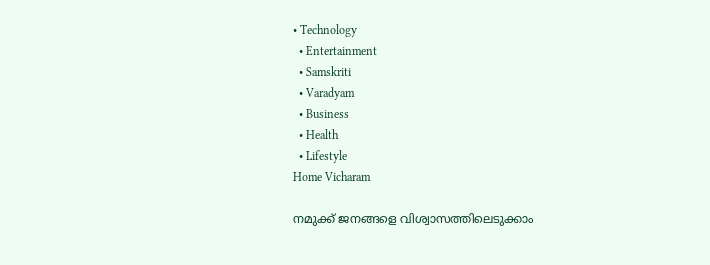• Technology
  • Entertainment
  • Samskriti
  • Varadyam
  • Business
  • Health
  • Lifestyle
Home Vicharam

നമുക്ക് ജനങ്ങളെ വിശ്വാസത്തിലെടുക്കാം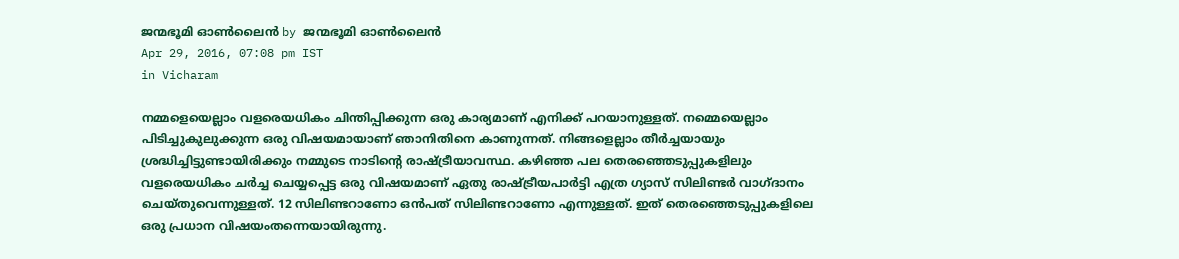ജന്മഭൂമി ഓണ്‍ലൈന്‍ by ജന്മഭൂമി ഓണ്‍ലൈന്‍
Apr 29, 2016, 07:08 pm IST
in Vicharam

നമ്മളെയെല്ലാം വളരെയധികം ചിന്തിപ്പിക്കുന്ന ഒരു കാര്യമാണ് എനിക്ക് പറയാനുള്ളത്. നമ്മെയെല്ലാം പിടിച്ചുകുലുക്കുന്ന ഒരു വിഷയമായാണ് ഞാനിതിനെ കാണുന്നത്. നിങ്ങളെല്ലാം തീര്‍ച്ചയായും ശ്രദ്ധിച്ചിട്ടുണ്ടായിരിക്കും നമ്മുടെ നാടിന്റെ രാഷ്‌ട്രീയാവസ്ഥ. കഴിഞ്ഞ പല തെരഞ്ഞെടുപ്പുകളിലും വളരെയധികം ചര്‍ച്ച ചെയ്യപ്പെട്ട ഒരു വിഷയമാണ് ഏതു രാഷ്‌ട്രീയപാര്‍ട്ടി എത്ര ഗ്യാസ് സിലിണ്ടര്‍ വാഗ്ദാനം ചെയ്തുവെന്നുള്ളത്. 12 സിലിണ്ടറാണോ ഒന്‍പത് സിലിണ്ടറാണോ എന്നുള്ളത്. ഇത് തെരഞ്ഞെടുപ്പുകളിലെ ഒരു പ്രധാന വിഷയംതന്നെയായിരുന്നു.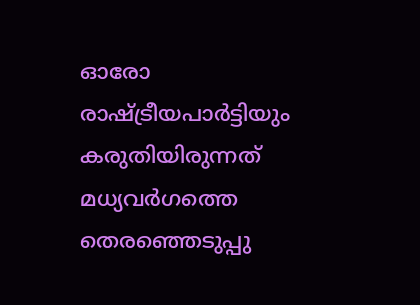ഓരോ രാഷ്‌ട്രീയപാര്‍ട്ടിയും കരുതിയിരുന്നത് മധ്യവര്‍ഗത്തെ തെരഞ്ഞെടുപ്പു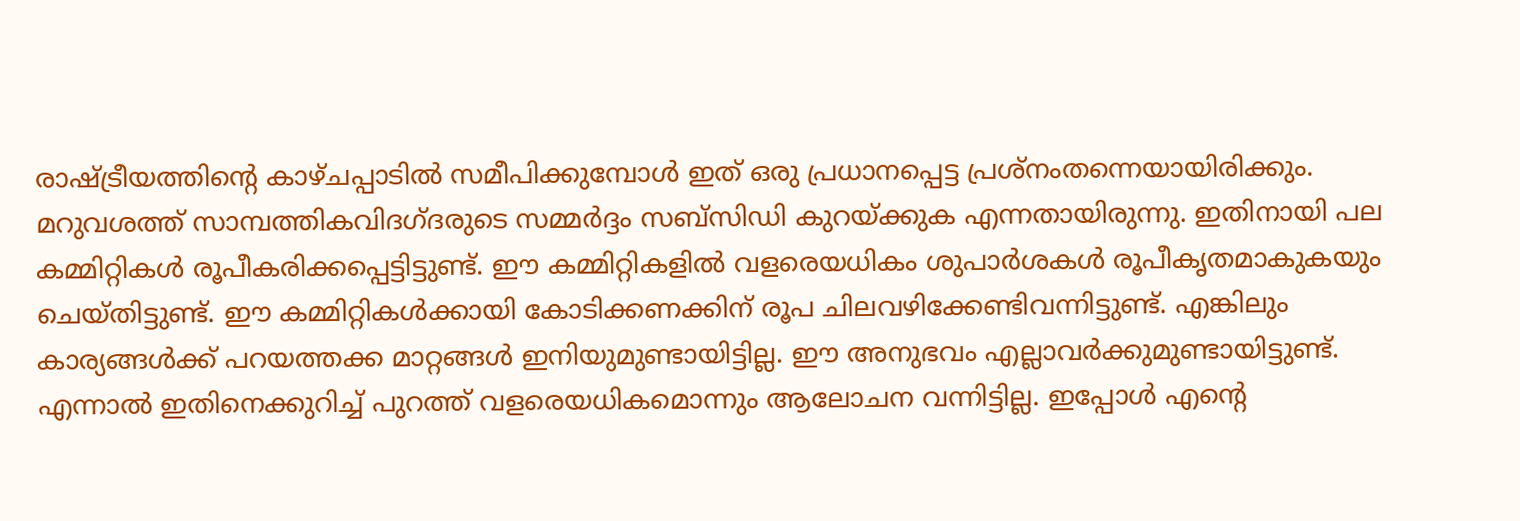രാഷ്‌ട്രീയത്തിന്റെ കാഴ്ചപ്പാടില്‍ സമീപിക്കുമ്പോള്‍ ഇത് ഒരു പ്രധാനപ്പെട്ട പ്രശ്‌നംതന്നെയായിരിക്കും. മറുവശത്ത് സാമ്പത്തികവിദഗ്ദരുടെ സമ്മര്‍ദ്ദം സബ്‌സിഡി കുറയ്‌ക്കുക എന്നതായിരുന്നു. ഇതിനായി പല കമ്മിറ്റികള്‍ രൂപീകരിക്കപ്പെട്ടിട്ടുണ്ട്. ഈ കമ്മിറ്റികളില്‍ വളരെയധികം ശുപാര്‍ശകള്‍ രൂപീകൃതമാകുകയും ചെയ്തിട്ടുണ്ട്. ഈ കമ്മിറ്റികള്‍ക്കായി കോടിക്കണക്കിന് രൂപ ചിലവഴിക്കേണ്ടിവന്നിട്ടുണ്ട്. എങ്കിലും കാര്യങ്ങള്‍ക്ക് പറയത്തക്ക മാറ്റങ്ങള്‍ ഇനിയുമുണ്ടായിട്ടില്ല. ഈ അനുഭവം എല്ലാവര്‍ക്കുമുണ്ടായിട്ടുണ്ട്. എന്നാല്‍ ഇതിനെക്കുറിച്ച് പുറത്ത് വളരെയധികമൊന്നും ആലോചന വന്നിട്ടില്ല. ഇപ്പോള്‍ എന്റെ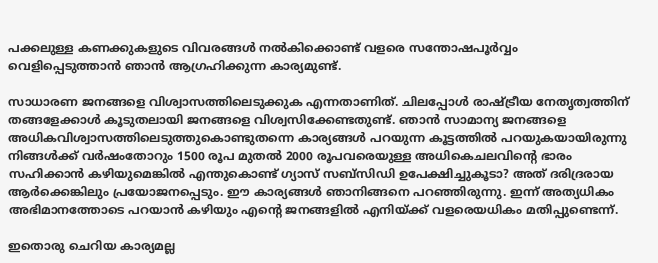പക്കലുള്ള കണക്കുകളുടെ വിവരങ്ങള്‍ നല്‍കിക്കൊണ്ട് വളരെ സന്തോഷപൂര്‍വ്വം വെളിപ്പെടുത്താന്‍ ഞാന്‍ ആഗ്രഹിക്കുന്ന കാര്യമുണ്ട്.

സാധാരണ ജനങ്ങളെ വിശ്വാസത്തിലെടുക്കുക എന്നതാണിത്. ചിലപ്പോള്‍ രാഷ്‌ട്രീയ നേതൃത്വത്തിന് തങ്ങളേക്കാള്‍ കൂടുതലായി ജനങ്ങളെ വിശ്വസിക്കേണ്ടതുണ്ട്. ഞാന്‍ സാമാന്യ ജനങ്ങളെ അധികവിശ്വാസത്തിലെടുത്തുകൊണ്ടുതന്നെ കാര്യങ്ങള്‍ പറയുന്ന കൂട്ടത്തില്‍ പറയുകയായിരുന്നു നിങ്ങള്‍ക്ക് വര്‍ഷംതോറും 1500 രൂപ മുതല്‍ 2000 രൂപവരെയുള്ള അധികെചലവിന്റെ ഭാരം സഹിക്കാന്‍ കഴിയുമെങ്കില്‍ എന്തുകൊണ്ട് ഗ്യാസ് സബ്‌സിഡി ഉപേക്ഷിച്ചുകൂടാ? അത് ദരിദ്രരായ ആര്‍ക്കെങ്കിലും പ്രയോജനപ്പെടും. ഈ കാര്യങ്ങള്‍ ഞാനിങ്ങനെ പറഞ്ഞിരുന്നു. ഇന്ന് അത്യധികം അഭിമാനത്തോടെ പറയാന്‍ കഴിയും എന്റെ ജനങ്ങളില്‍ എനിയ്‌ക്ക് വളരെയധികം മതിപ്പുണ്ടെന്ന്.

ഇതൊരു ചെറിയ കാര്യമല്ല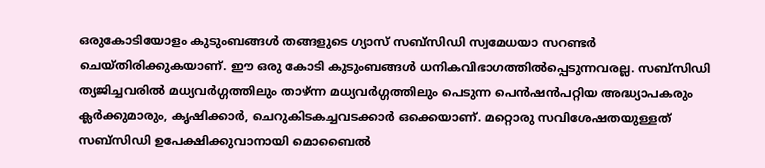ഒരുകോടിയോളം കുടുംബങ്ങള്‍ തങ്ങളുടെ ഗ്യാസ് സബ്‌സിഡി സ്വമേധയാ സറണ്ടര്‍ ചെയ്തിരിക്കുകയാണ്. ഈ ഒരു കോടി കുടുംബങ്ങള്‍ ധനികവിഭാഗത്തില്‍പ്പെടുന്നവരല്ല. സബ്‌സിഡി ത്യജിച്ചവരില്‍ മധ്യവര്‍ഗ്ഗത്തിലും താഴ്ന്ന മധ്യവര്‍ഗ്ഗത്തിലും പെടുന്ന പെന്‍ഷന്‍പറ്റിയ അദ്ധ്യാപകരും ക്ലര്‍ക്കുമാരും, കൃഷിക്കാര്‍, ചെറുകിടകച്ചവടക്കാര്‍ ഒക്കെയാണ്. മറ്റൊരു സവിശേഷതയുള്ളത് സബ്‌സിഡി ഉപേക്ഷിക്കുവാനായി മൊബൈല്‍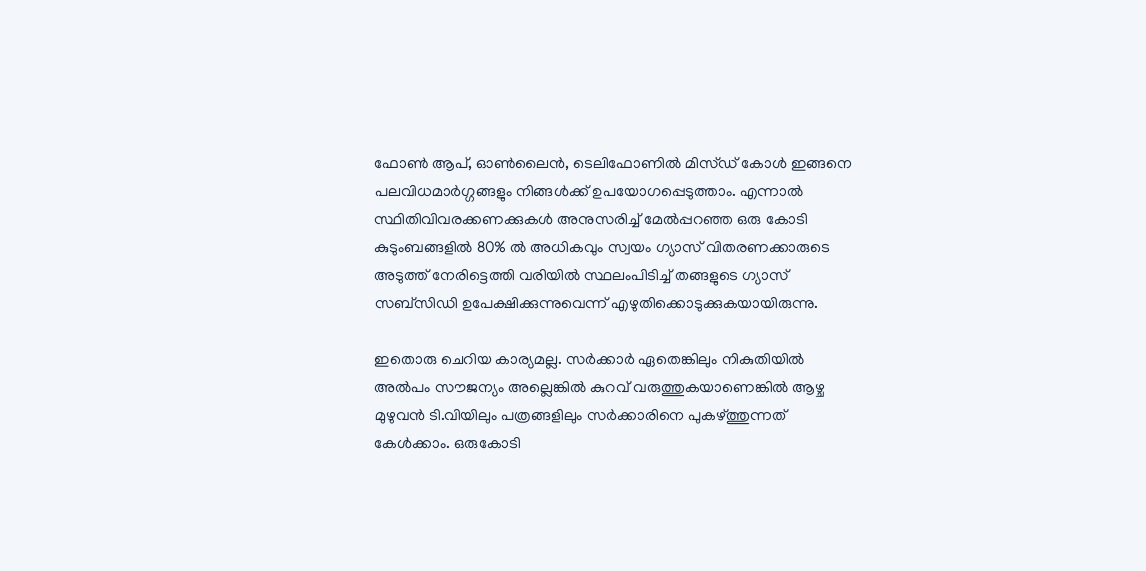ഫോണ്‍ ആപ്, ഓണ്‍ലൈന്‍, ടെലിഫോണില്‍ മിസ്ഡ് കോള്‍ ഇങ്ങനെ പലവിധമാര്‍ഗ്ഗങ്ങളും നിങ്ങള്‍ക്ക് ഉപയോഗപ്പെടുത്താം. എന്നാല്‍ സ്ഥിതിവിവരക്കണക്കുകള്‍ അനുസരിച്ച് മേല്‍പ്പറഞ്ഞ ഒരു കോടി കുടുംബങ്ങളില്‍ 80% ല്‍ അധികവും സ്വയം ഗ്യാസ് വിതരണക്കാരുടെ അടുത്ത് നേരിട്ടെത്തി വരിയില്‍ സ്ഥലംപിടിച്ച് തങ്ങളുടെ ഗ്യാസ് സബ്‌സിഡി ഉപേക്ഷിക്കുന്നുവെന്ന് എഴുതിക്കൊടുക്കുകയായിരുന്നു.

ഇതൊരു ചെറിയ കാര്യമല്ല. സര്‍ക്കാര്‍ ഏതെങ്കിലും നികുതിയില്‍ അല്‍പം സൗജന്യം അല്ലെങ്കില്‍ കുറവ് വരുത്തുകയാണെങ്കില്‍ ആഴ്ച മുഴുവന്‍ ടി.വിയിലും പത്രങ്ങളിലും സര്‍ക്കാരിനെ പുകഴ്‌ത്തുന്നത് കേള്‍ക്കാം. ഒരുകോടി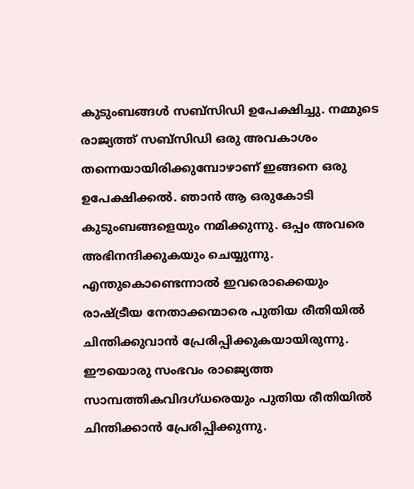കുടുംബങ്ങള്‍ സബ്‌സിഡി ഉപേക്ഷിച്ചു. നമ്മുടെ രാജ്യത്ത് സബ്‌സിഡി ഒരു അവകാശം തന്നെയായിരിക്കുമ്പോഴാണ് ഇങ്ങനെ ഒരു ഉപേക്ഷിക്കല്‍. ഞാന്‍ ആ ഒരുകോടി കുടുംബങ്ങളെയും നമിക്കുന്നു. ഒപ്പം അവരെ അഭിനന്ദിക്കുകയും ചെയ്യുന്നു. എന്തുകൊണ്ടെന്നാല്‍ ഇവരൊക്കെയും രാഷ്‌ട്രീയ നേതാക്കന്മാരെ പുതിയ രീതിയില്‍ ചിന്തിക്കുവാന്‍ പ്രേരിപ്പിക്കുകയായിരുന്നു. ഈയൊരു സംഭവം രാജ്യെത്ത സാമ്പത്തികവിദഗ്ധരെയും പുതിയ രീതിയില്‍ ചിന്തിക്കാന്‍ പ്രേരിപ്പിക്കുന്നു.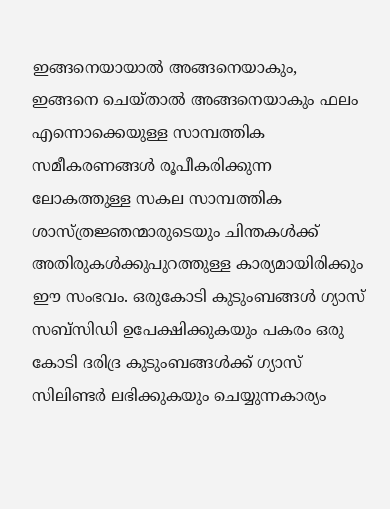ഇങ്ങനെയായാല്‍ അങ്ങനെയാകും, ഇങ്ങനെ ചെയ്താല്‍ അങ്ങനെയാകും ഫലം എന്നൊക്കെയുള്ള സാമ്പത്തിക സമീകരണങ്ങള്‍ രൂപീകരിക്കുന്ന ലോകത്തുള്ള സകല സാമ്പത്തിക ശാസ്ത്രജ്ഞന്മാരുടെയും ചിന്തകള്‍ക്ക് അതിരുകള്‍ക്കുപുറത്തുള്ള കാര്യമായിരിക്കും ഈ സംഭവം. ഒരുകോടി കുടുംബങ്ങള്‍ ഗ്യാസ് സബ്‌സിഡി ഉപേക്ഷിക്കുകയും പകരം ഒരു കോടി ദരിദ്ര കുടുംബങ്ങള്‍ക്ക് ഗ്യാസ് സിലിണ്ടര്‍ ലഭിക്കുകയും ചെയ്യുന്നകാര്യം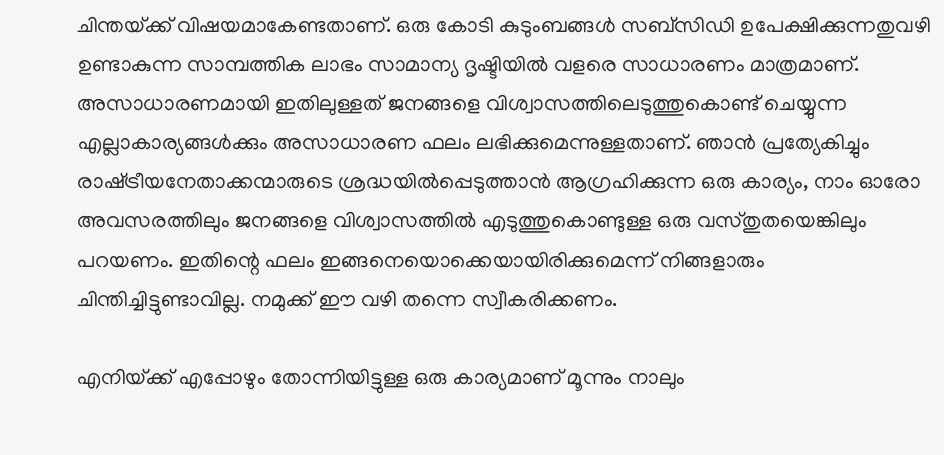ചിന്തയ്‌ക്ക് വിഷയമാകേണ്ടതാണ്. ഒരു കോടി കുടുംബങ്ങള്‍ സബ്‌സിഡി ഉപേക്ഷിക്കുന്നതുവഴി ഉണ്ടാകുന്ന സാമ്പത്തിക ലാഭം സാമാന്യ ദൃഷ്ടിയില്‍ വളരെ സാധാരണം മാത്രമാണ്. അസാധാരണമായി ഇതിലുള്ളത് ജനങ്ങളെ വിശ്വാസത്തിലെടുത്തുകൊണ്ട് ചെയ്യുന്ന എല്ലാകാര്യങ്ങള്‍ക്കും അസാധാരണ ഫലം ലഭിക്കുമെന്നുള്ളതാണ്. ഞാന്‍ പ്രത്യേകിച്ചും രാഷ്‌ട്രീയനേതാക്കന്മാരുടെ ശ്രദ്ധയില്‍പ്പെടുത്താന്‍ ആഗ്രഹിക്കുന്ന ഒരു കാര്യം, നാം ഓരോ അവസരത്തിലും ജനങ്ങളെ വിശ്വാസത്തില്‍ എടുത്തുകൊണ്ടുള്ള ഒരു വസ്തുതയെങ്കിലും പറയണം. ഇതിന്റെ ഫലം ഇങ്ങനെയൊക്കെയായിരിക്കുമെന്ന് നിങ്ങളാരും ചിന്തിച്ചിട്ടുണ്ടാവില്ല. നമുക്ക് ഈ വഴി തന്നെ സ്വീകരിക്കണം.

എനിയ്‌ക്ക് എപ്പോഴും തോന്നിയിട്ടുള്ള ഒരു കാര്യമാണ് മൂന്നും നാലും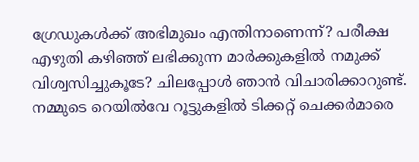ഗ്രേഡുകള്‍ക്ക് അഭിമുഖം എന്തിനാണെന്ന്? പരീക്ഷ എഴുതി കഴിഞ്ഞ് ലഭിക്കുന്ന മാര്‍ക്കുകളില്‍ നമുക്ക് വിശ്വസിച്ചുകൂടേ? ചിലപ്പോള്‍ ഞാന്‍ വിചാരിക്കാറുണ്ട്. നമ്മുടെ റെയില്‍വേ റൂട്ടുകളില്‍ ടിക്കറ്റ് ചെക്കര്‍മാരെ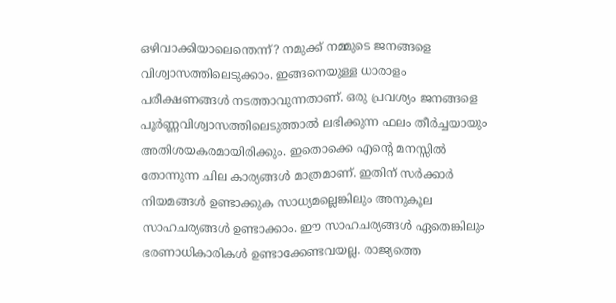ഒഴിവാക്കിയാലെന്തെന്ന്? നമുക്ക് നമ്മുടെ ജനങ്ങളെ വിശ്വാസത്തിലെടുക്കാം. ഇങ്ങനെയുള്ള ധാരാളം പരീക്ഷണങ്ങള്‍ നടത്താവുന്നതാണ്. ഒരു പ്രവശ്യം ജനങ്ങളെ പൂര്‍ണ്ണവിശ്വാസത്തിലെടുത്താല്‍ ലഭിക്കുന്ന ഫലം തീര്‍ച്ചയായും അതിശയകരമായിരിക്കും. ഇതൊക്കെ എന്റെ മനസ്സില്‍ തോന്നുന്ന ചില കാര്യങ്ങള്‍ മാത്രമാണ്. ഇതിന് സര്‍ക്കാര്‍ നിയമങ്ങള്‍ ഉണ്ടാക്കുക സാധ്യമല്ലെങ്കിലും അനുകൂല സാഹചര്യങ്ങള്‍ ഉണ്ടാക്കാം. ഈ സാഹചര്യങ്ങള്‍ ഏതെങ്കിലും ഭരണാധികാരികള്‍ ഉണ്ടാക്കേണ്ടവയല്ല. രാജ്യത്തെ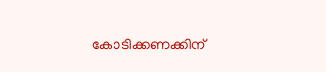കോടിക്കണക്കിന്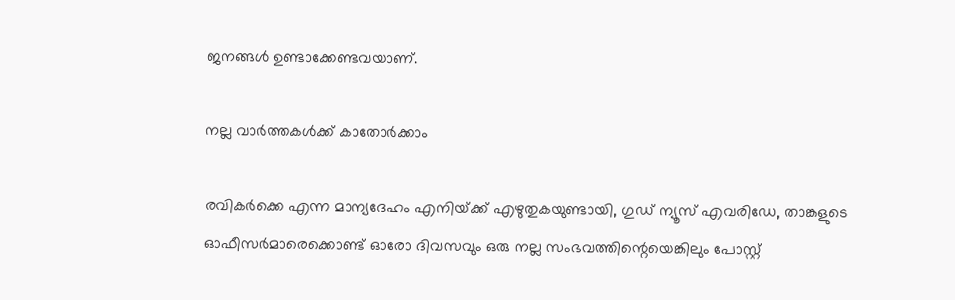ജനങ്ങള്‍ ഉണ്ടാക്കേണ്ടവയാണ്.

നല്ല വാര്‍ത്തകള്‍ക്ക് കാതോര്‍ക്കാം

രവികര്‍ക്കെ എന്ന മാന്യദേഹം എനിയ്‌ക്ക് എഴുതുകയുണ്ടായി, ഗുഡ് ന്യൂസ് എവരിഡേ, താങ്കളുടെ ഓഫീസര്‍മാരെക്കൊണ്ട് ഓരോ ദിവസവും ഒരു നല്ല സംഭവത്തിന്റെയെങ്കിലും പോസ്റ്റ്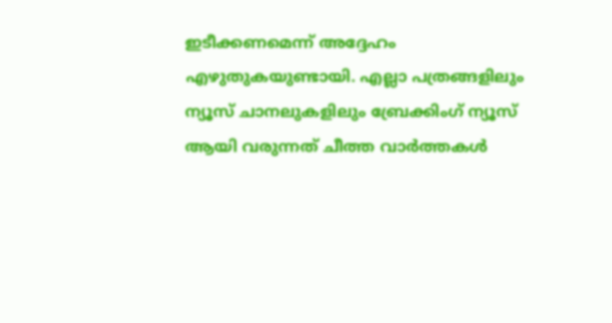ഇടീക്കണമെന്ന് അദ്ദേഹം എഴുതുകയുണ്ടായി. എല്ലാ പത്രങ്ങളിലും ന്യൂസ് ചാനലുകളിലും ബ്രേക്കിംഗ് ന്യൂസ് ആയി വരുന്നത് ചീത്ത വാര്‍ത്തകള്‍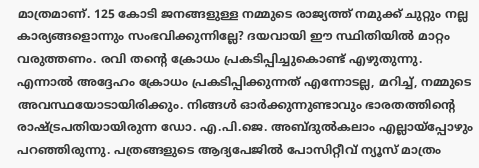മാത്രമാണ്. 125 കോടി ജനങ്ങളുള്ള നമ്മുടെ രാജ്യത്ത് നമുക്ക് ചുറ്റും നല്ല കാര്യങ്ങളൊന്നും സംഭവിക്കുന്നില്ലേ? ദയവായി ഈ സ്ഥിതിയില്‍ മാറ്റം വരുത്തണം. രവി തന്റെ ക്രോധം പ്രകടിപ്പിച്ചുകൊണ്ട് എഴുതുന്നു. എന്നാല്‍ അദ്ദേഹം ക്രോധം പ്രകടിപ്പിക്കുന്നത് എന്നോടല്ല, മറിച്ച്, നമ്മുടെ അവസ്ഥയോടായിരിക്കും. നിങ്ങള്‍ ഓര്‍ക്കുന്നുണ്ടാവും ഭാരതത്തിന്റെ രാഷ്‌ട്രപതിയായിരുന്ന ഡോ. എ.പി.ജെ. അബ്ദുല്‍കലാം എല്ലായ്‌പ്പോഴും പറഞ്ഞിരുന്നു. പത്രങ്ങളുടെ ആദ്യപേജില്‍ പോസിറ്റീവ് ന്യൂസ് മാത്രം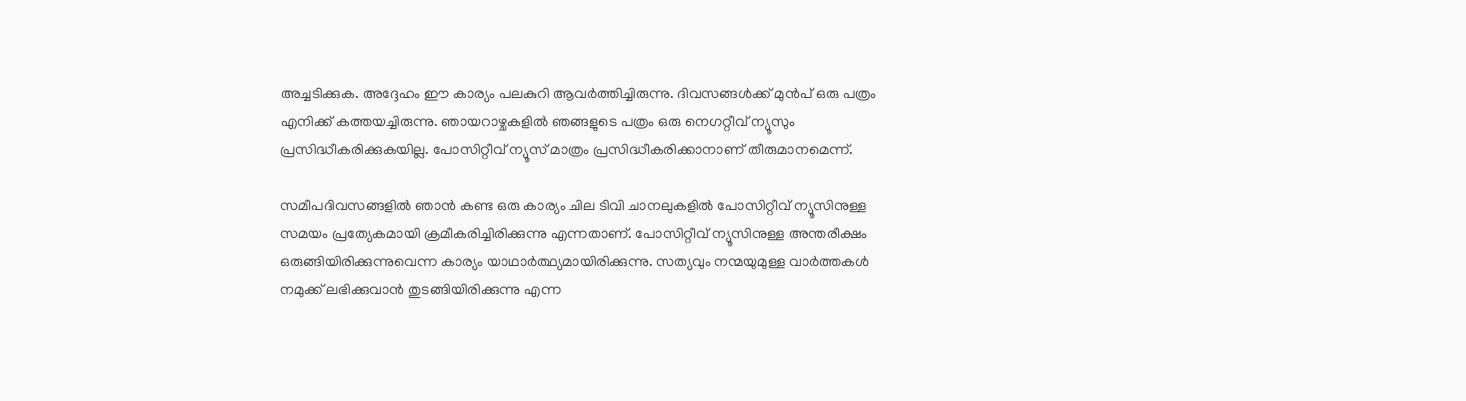അച്ചടിക്കുക. അദ്ദേഹം ഈ കാര്യം പലകുറി ആവര്‍ത്തിച്ചിരുന്നു. ദിവസങ്ങള്‍ക്ക് മുന്‍പ് ഒരു പത്രം എനിക്ക് കത്തയച്ചിരുന്നു. ഞായറാഴ്ചകളില്‍ ഞങ്ങളുടെ പത്രം ഒരു നെഗറ്റീവ് ന്യൂസും പ്രസിദ്ധീകരിക്കുകയില്ല. പോസിറ്റീവ് ന്യൂസ് മാത്രം പ്രസിദ്ധീകരിക്കാനാണ് തീരുമാനമെന്ന്.

സമീപദിവസങ്ങളില്‍ ഞാന്‍ കണ്ട ഒരു കാര്യം ചില ടിവി ചാനലുകളില്‍ പോസിറ്റീവ് ന്യൂസിനുള്ള സമയം പ്രത്യേകമായി ക്രമീകരിച്ചിരിക്കുന്നു എന്നതാണ്. പോസിറ്റീവ് ന്യൂസിനുള്ള അന്തരീക്ഷം ഒരുങ്ങിയിരിക്കുന്നുവെന്ന കാര്യം യാഥാര്‍ത്ഥ്യമായിരിക്കുന്നു. സത്യവും നന്മയുമുള്ള വാര്‍ത്തകള്‍ നമുക്ക് ലഭിക്കുവാന്‍ തുടങ്ങിയിരിക്കുന്നു എന്ന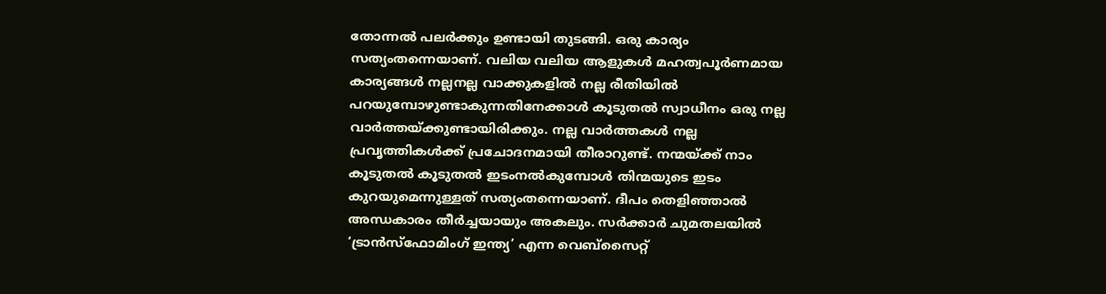തോന്നല്‍ പലര്‍ക്കും ഉണ്ടായി തുടങ്ങി. ഒരു കാര്യം സത്യംതന്നെയാണ്. വലിയ വലിയ ആളുകള്‍ മഹത്വപൂര്‍ണമായ കാര്യങ്ങള്‍ നല്ലനല്ല വാക്കുകളില്‍ നല്ല രീതിയില്‍ പറയുമ്പോഴുണ്ടാകുന്നതിനേക്കാള്‍ കൂടുതല്‍ സ്വാധീനം ഒരു നല്ല വാര്‍ത്തയ്‌ക്കുണ്ടായിരിക്കും. നല്ല വാര്‍ത്തകള്‍ നല്ല പ്രവൃത്തികള്‍ക്ക് പ്രചോദനമായി തീരാറുണ്ട്. നന്മയ്‌ക്ക് നാം കൂടുതല്‍ കൂടുതല്‍ ഇടംനല്‍കുമ്പോള്‍ തിന്മയുടെ ഇടം കുറയുമെന്നുള്ളത് സത്യംതന്നെയാണ്. ദീപം തെളിഞ്ഞാല്‍ അന്ധകാരം തീര്‍ച്ചയായും അകലും. സര്‍ക്കാര്‍ ചുമതലയില്‍ ‘ട്രാന്‍സ്‌ഫോമിംഗ് ഇന്ത്യ’ എന്ന വെബ്‌സൈറ്റ്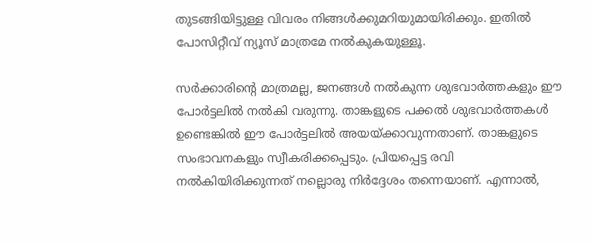തുടങ്ങിയിട്ടുള്ള വിവരം നിങ്ങള്‍ക്കുമറിയുമായിരിക്കും. ഇതില്‍ പോസിറ്റീവ് ന്യൂസ് മാത്രമേ നല്‍കുകയുള്ളൂ.

സര്‍ക്കാരിന്റെ മാത്രമല്ല, ജനങ്ങള്‍ നല്‍കുന്ന ശുഭവാര്‍ത്തകളും ഈ പോര്‍ട്ടലില്‍ നല്‍കി വരുന്നു. താങ്കളുടെ പക്കല്‍ ശുഭവാര്‍ത്തകള്‍ ഉണ്ടെങ്കില്‍ ഈ പോര്‍ട്ടലില്‍ അയയ്‌ക്കാവുന്നതാണ്. താങ്കളുടെ സംഭാവനകളും സ്വീകരിക്കപ്പെടും. പ്രിയപ്പെട്ട രവി നല്‍കിയിരിക്കുന്നത് നല്ലൊരു നിര്‍ദ്ദേശം തന്നെയാണ്. എന്നാല്‍,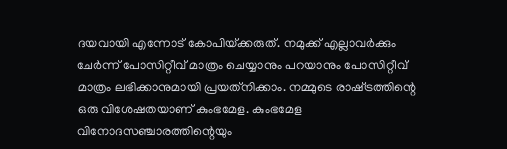ദയവായി എന്നോട് കോപിയ്‌ക്കരുത്. നമുക്ക് എല്ലാവര്‍ക്കും ചേര്‍ന്ന് പോസിറ്റീവ് മാത്രം ചെയ്യാനും പറയാനും പോസിറ്റീവ് മാത്രം ലഭിക്കാനുമായി പ്രയത്‌നിക്കാം. നമ്മുടെ രാഷ്‌ട്രത്തിന്റെ ഒരു വിശേഷതയാണ് കുംഭമേള. കുംഭമേള വിനോദസഞ്ചാരത്തിന്റെയും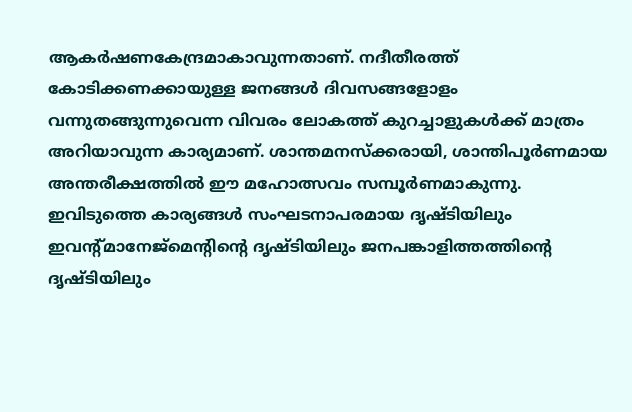ആകര്‍ഷണകേന്ദ്രമാകാവുന്നതാണ്. നദീതീരത്ത് കോടിക്കണക്കായുള്ള ജനങ്ങള്‍ ദിവസങ്ങളോളം വന്നുതങ്ങുന്നുവെന്ന വിവരം ലോകത്ത് കുറച്ചാളുകള്‍ക്ക് മാത്രം അറിയാവുന്ന കാര്യമാണ്. ശാന്തമനസ്‌ക്കരായി, ശാന്തിപൂര്‍ണമായ അന്തരീക്ഷത്തില്‍ ഈ മഹോത്സവം സമ്പൂര്‍ണമാകുന്നു. ഇവിടുത്തെ കാര്യങ്ങള്‍ സംഘടനാപരമായ ദൃഷ്ടിയിലും ഇവന്റ്മാനേജ്‌മെന്റിന്റെ ദൃഷ്ടിയിലും ജനപങ്കാളിത്തത്തിന്റെ ദൃഷ്ടിയിലും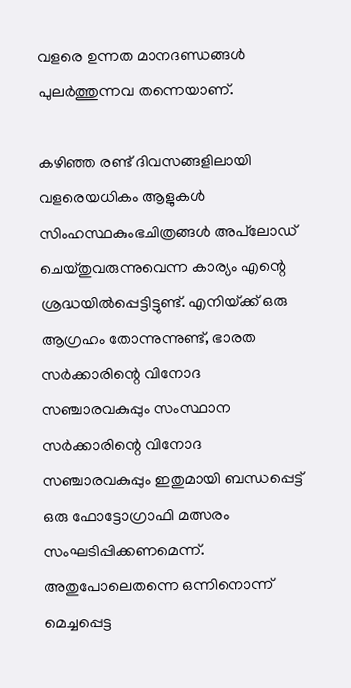വളരെ ഉന്നത മാനദണ്ഡങ്ങള്‍ പുലര്‍ത്തുന്നവ തന്നെയാണ്.

കഴിഞ്ഞ രണ്ട് ദിവസങ്ങളിലായി വളരെയധികം ആളുകള്‍ സിംഹസ്ഥകുംഭചിത്രങ്ങള്‍ അപ്‌ലോഡ് ചെയ്തുവരുന്നുവെന്ന കാര്യം എന്റെ ശ്രദ്ധയില്‍പ്പെട്ടിട്ടുണ്ട്. എനിയ്‌ക്ക് ഒരു ആഗ്രഹം തോന്നുന്നുണ്ട്, ഭാരത സര്‍ക്കാരിന്റെ വിനോദ സഞ്ചാരവകുപ്പും സംസ്ഥാന സര്‍ക്കാരിന്റെ വിനോദ സഞ്ചാരവകുപ്പും ഇതുമായി ബന്ധപ്പെട്ട് ഒരു ഫോട്ടോഗ്രാഫി മത്സരം സംഘടിപ്പിക്കണമെന്ന്. അതുപോലെതന്നെ ഒന്നിനൊന്ന് മെച്ചപ്പെട്ട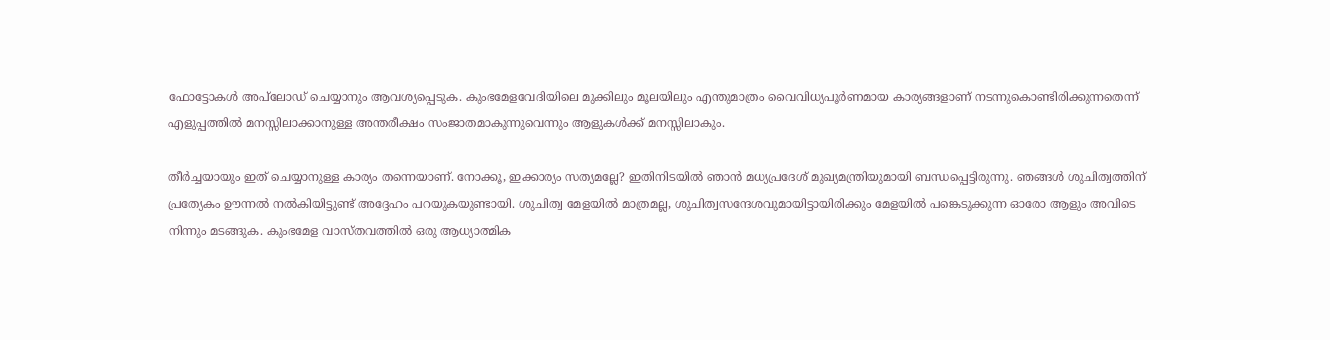ഫോട്ടോകള്‍ അപ്‌ലോഡ് ചെയ്യാനും ആവശ്യപ്പെടുക. കുംഭമേളവേദിയിലെ മുക്കിലും മൂലയിലും എന്തുമാത്രം വൈവിധ്യപൂര്‍ണമായ കാര്യങ്ങളാണ് നടന്നുകൊണ്ടിരിക്കുന്നതെന്ന് എളുപ്പത്തില്‍ മനസ്സിലാക്കാനുള്ള അന്തരീക്ഷം സംജാതമാകുന്നുവെന്നും ആളുകള്‍ക്ക് മനസ്സിലാകും.

തീര്‍ച്ചയായും ഇത് ചെയ്യാനുള്ള കാര്യം തന്നെയാണ്. നോക്കൂ, ഇക്കാര്യം സത്യമല്ലേ? ഇതിനിടയില്‍ ഞാന്‍ മധ്യപ്രദേശ് മുഖ്യമന്ത്രിയുമായി ബന്ധപ്പെട്ടിരുന്നു. ഞങ്ങള്‍ ശുചിത്വത്തിന് പ്രത്യേകം ഊന്നല്‍ നല്‍കിയിട്ടുണ്ട് അദ്ദേഹം പറയുകയുണ്ടായി. ശുചിത്വ മേളയില്‍ മാത്രമല്ല, ശുചിത്വസന്ദേശവുമായിട്ടായിരിക്കും മേളയില്‍ പങ്കെടുക്കുന്ന ഓരോ ആളും അവിടെ നിന്നും മടങ്ങുക. കുംഭമേള വാസ്തവത്തില്‍ ഒരു ആധ്യാത്മിക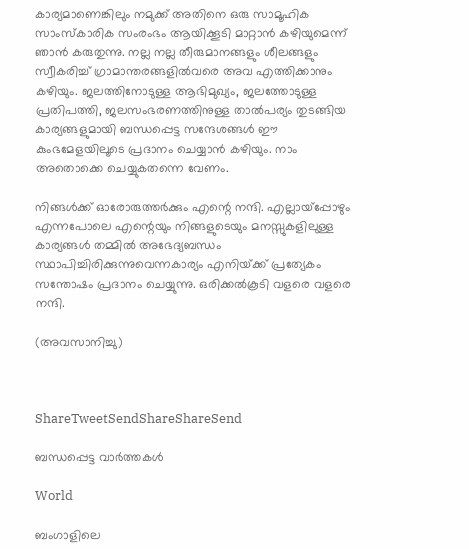കാര്യമാണെങ്കിലും നമുക്ക് അതിനെ ഒരു സാമൂഹിക സാംസ്‌കാരിക സംരംഭം ആയിക്കൂടി മാറ്റാന്‍ കഴിയുമെന്ന് ഞാന്‍ കരുതുന്നു. നല്ല നല്ല തീരുമാനങ്ങളും ശീലങ്ങളും സ്വീകരിച്ച് ഗ്രാമാന്തരങ്ങളില്‍വരെ അവ എത്തിക്കാനും കഴിയും. ജലത്തിനോടുള്ള ആഭിമുഖ്യം, ജലത്തോടുള്ള പ്രതിപത്തി, ജലസംഭരണത്തിനുള്ള താല്‍പര്യം തുടങ്ങിയ കാര്യങ്ങളുമായി ബന്ധപ്പെട്ട സന്ദേശങ്ങള്‍ ഈ കുംഭമേളയിലൂടെ പ്രദാനം ചെയ്യാന്‍ കഴിയും. നാം അതൊക്കെ ചെയ്യുകതന്നെ വേണം.

നിങ്ങള്‍ക്ക് ഓരോരുത്തര്‍ക്കും എന്റെ നന്ദി. എല്ലായ്‌പ്പോഴും എന്നപോലെ എന്റെയും നിങ്ങളുടെയും മനസ്സുകളിലുള്ള കാര്യങ്ങള്‍ തമ്മില്‍ അഭേദ്യബന്ധം സ്ഥാപിച്ചിരിക്കുന്നുവെന്നകാര്യം എനിയ്‌ക്ക് പ്രത്യേകം സന്തോഷം പ്രദാനം ചെയ്യുന്നു. ഒരിക്കല്‍കൂടി വളരെ വളരെ നന്ദി.

(അവസാനിച്ചു)



ShareTweetSendShareShareSend

ബന്ധപ്പെട്ട വാര്‍ത്തകള്‍

World

ബംഗാളിലെ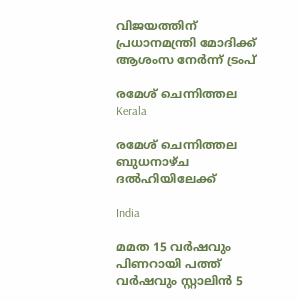വിജയത്തിന് പ്രധാനമന്ത്രി മോദിക്ക് ആശംസ നേർന്ന് ട്രംപ്

രമേശ് ചെന്നിത്തല
Kerala

രമേശ് ചെന്നിത്തല ബുധനാഴ്ച ദല്‍ഹിയിലേക്ക്

India

മമത 15 വര്‍ഷവും പിണറായി പത്ത് വര്‍ഷവും സ്റ്റാലിന്‍ 5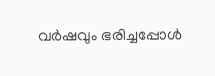വര്‍ഷവും ഭരിച്ചപ്പോള്‍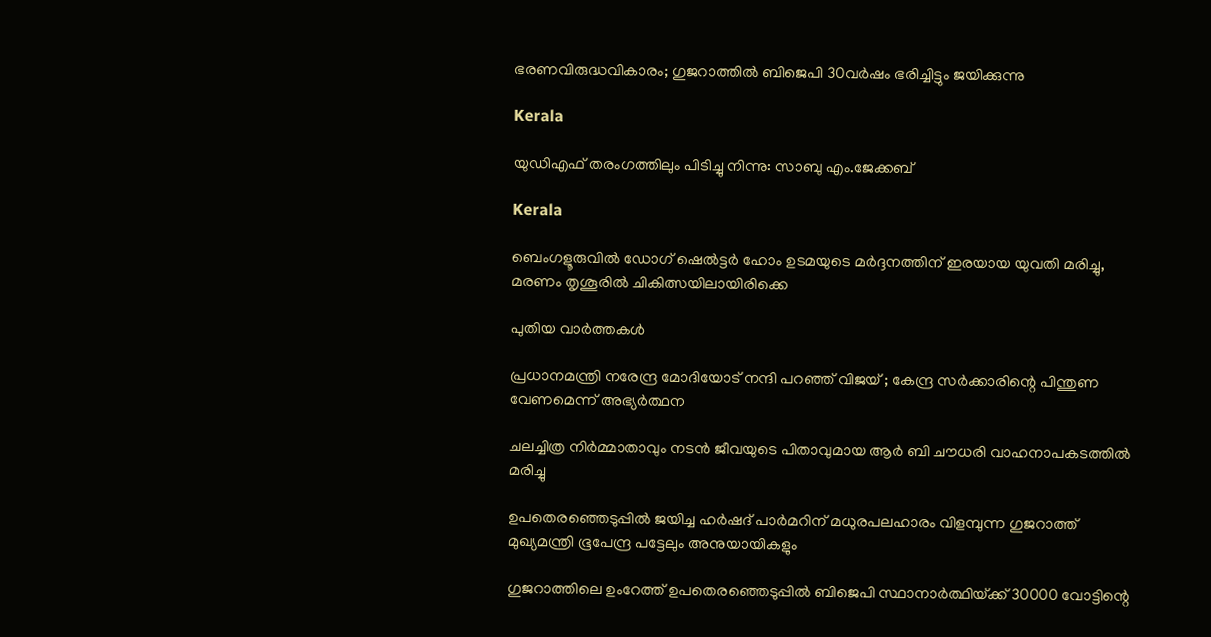ഭരണവിരുദ്ധവികാരം; ഗുജറാത്തില്‍ ബിജെപി 30വര്‍ഷം ഭരിച്ചിട്ടും ജയിക്കുന്നു

Kerala

യുഡിഎഫ് തരംഗത്തിലും പിടിച്ചു നിന്നു: സാബു എം.ജേക്കബ്

Kerala

ബെംഗളൂരുവില്‍ ഡോഗ് ഷെല്‍ട്ടര്‍ ഹോം ഉടമയുടെ മര്‍ദ്ദനത്തിന് ഇരയായ യുവതി മരിച്ചു, മരണം തൃശൂരില്‍ ചികിത്സയിലായിരിക്കെ

പുതിയ വാര്‍ത്തകള്‍

പ്രധാനമന്ത്രി നരേന്ദ്ര മോദിയോട് നന്ദി പറഞ്ഞ് വിജയ് ; കേന്ദ്ര സർക്കാരിന്റെ പിന്തുണ വേണമെന്ന് അഭ്യർത്ഥന

ചലച്ചിത്ര നിര്‍മ്മാതാവും നടന്‍ ജീവയുടെ പിതാവുമായ ആര്‍ ബി ചൗധരി വാഹനാപകടത്തില്‍ മരിച്ചു

ഉപതെരഞ്ഞെടുപ്പില്‍ ജയിച്ച ഹര്‍ഷദ് പാര്‍മറിന് മധുരപലഹാരം വിളമ്പുന്ന ഗുജറാത്ത് മുഖ്യമന്ത്രി ഭൂപേന്ദ്ര പട്ടേലും അനുയായികളും

ഗുജറാത്തിലെ ഉംറേത്ത് ഉപതെരഞ്ഞെടുപ്പില്‍ ബിജെപി സ്ഥാനാര്‍ത്ഥിയ്‌ക്ക് 30000 വോട്ടിന്റെ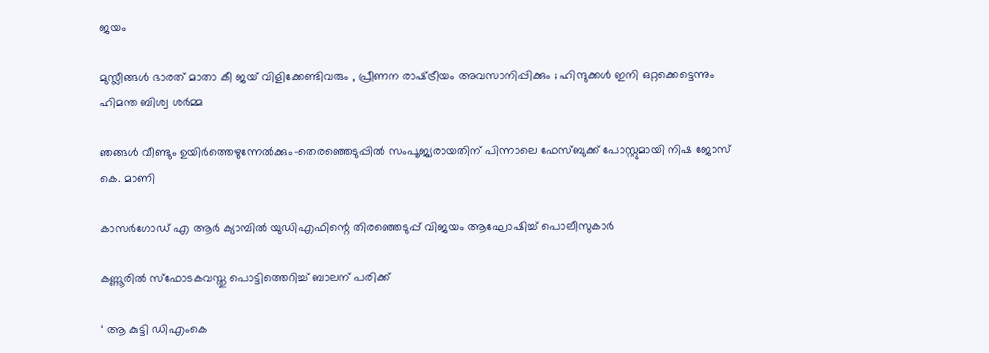ജയം

മുസ്ലീങ്ങൾ ഭാരത് മാതാ കീ ജയ് വിളിക്കേണ്ടിവരും , പ്രീണന രാഷ്‌ട്രീയം അവസാനിപ്പിക്കും ; ഹിന്ദുക്കൾ ഇനി ഒറ്റക്കെട്ടെന്നും ഹിമന്ത ബിശ്വ ശർമ്മ

ഞങ്ങള്‍ വീണ്ടും ഉയിര്‍ത്തെഴുന്നേല്‍ക്കും-തെരഞ്ഞെടുപ്പില്‍ സംപൂജ്യരായതിന് പിന്നാലെ ഫേസ്ബുക്ക് പോസ്റ്റുമായി നിഷ ജോസ് കെ. മാണി

കാസര്‍ഗോഡ് എ ആര്‍ ക്യാമ്പില്‍ യുഡിഎഫിന്റെ തിരഞ്ഞെടുപ്പ് വിജയം ആഘോഷിച്ച് പൊലീസുകാര്‍

കണ്ണൂരില്‍ സ്‌ഫോടകവസ്തു പൊട്ടിത്തെറിച്ച് ബാലന് പരിക്ക്

‘ ആ കുട്ടി ഡിഎംകെ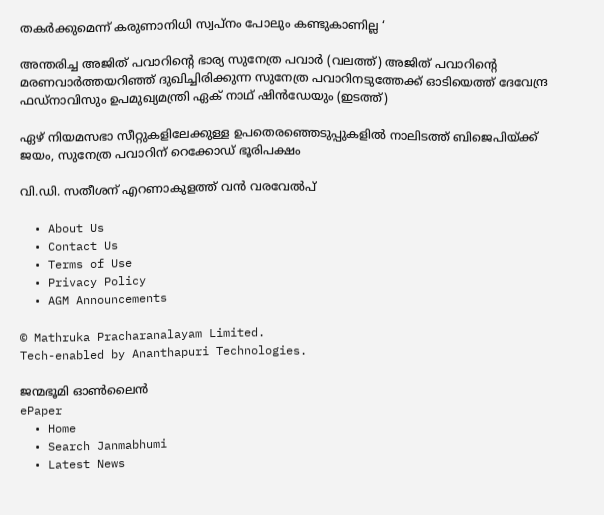തകർക്കുമെന്ന് കരുണാനിധി സ്വപ്നം പോലും കണ്ടുകാണില്ല ‘

അന്തരിച്ച അജിത് പവാറിന്‍റെ ഭാര്യ സുനേത്ര പവാര്‍ (വലത്ത്) അജിത് പവാറിന്‍റെ മരണവാര്‍ത്തയറിഞ്ഞ് ദുഖിച്ചിരിക്കുന്ന സുനേത്ര പവാറിനടുത്തേക്ക് ഓടിയെത്ത് ദേവേന്ദ്ര ഫഡ്നാവിസും ഉപമുഖ്യമന്ത്രി ഏക് നാഥ് ഷിന്‍ഡേയും (ഇടത്ത്)

ഏഴ് നിയമസഭാ സീറ്റുകളിലേക്കുള്ള ഉപതെരഞ്ഞെടുപ്പുകളില്‍ നാലിടത്ത് ബിജെപിയ്‌ക്ക് ജയം, സുനേത്ര പവാറിന് റെക്കോഡ് ഭൂരിപക്ഷം

വി.ഡി. സതീശന് എറണാകുളത്ത് വന്‍ വരവേല്‍പ്

  • About Us
  • Contact Us
  • Terms of Use
  • Privacy Policy
  • AGM Announcements

© Mathruka Pracharanalayam Limited.
Tech-enabled by Ananthapuri Technologies.

ജന്മഭൂമി ഓണ്‍ലൈന്‍
ePaper
  • Home
  • Search Janmabhumi
  • Latest News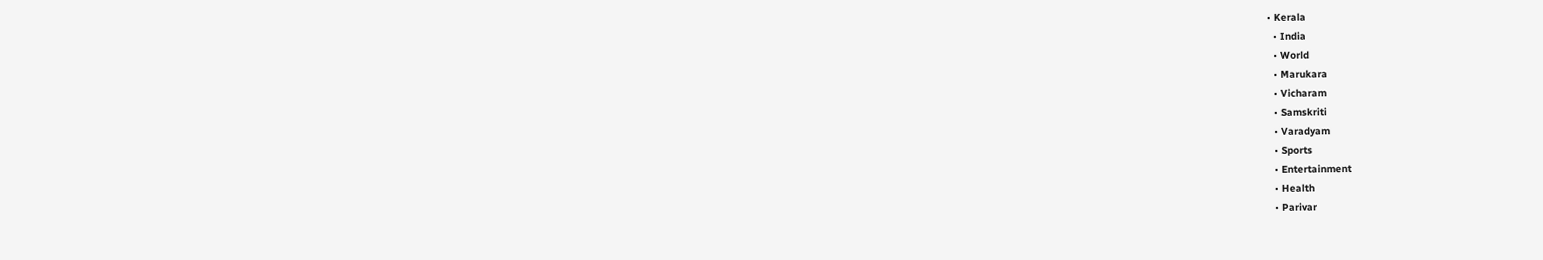• Kerala
  • India
  • World
  • Marukara
  • Vicharam
  • Samskriti
  • Varadyam
  • Sports
  • Entertainment
  • Health
  • Parivar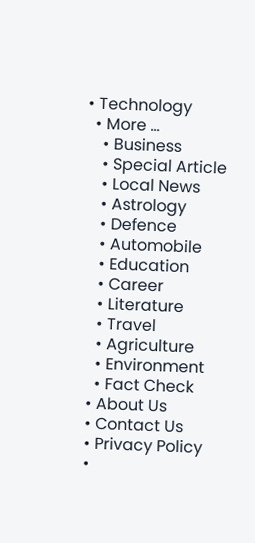• Technology
  • More …
    • Business
    • Special Article
    • Local News
    • Astrology
    • Defence
    • Automobile
    • Education
    • Career
    • Literature
    • Travel
    • Agriculture
    • Environment
    • Fact Check
  • About Us
  • Contact Us
  • Privacy Policy
  •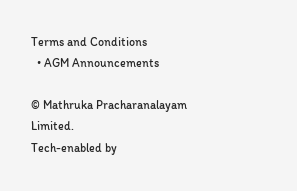Terms and Conditions
  • AGM Announcements

© Mathruka Pracharanalayam Limited.
Tech-enabled by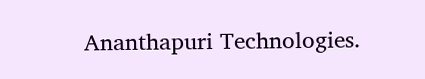Ananthapuri Technologies.